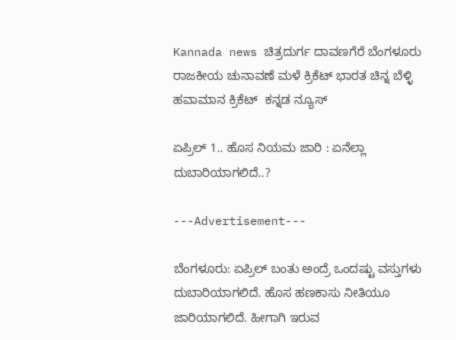Kannada news ಚಿತ್ರದುರ್ಗ ದಾವಣಗೆರೆ ಬೆಂಗಳೂರು ರಾಜಕೀಯ ಚುನಾವಣೆ ಮಳೆ ಕ್ರಿಕೆಟ್ ಭಾರತ ಚಿನ್ನ ಬೆಳ್ಳಿ ಹವಾಮಾನ ಕ್ರಿಕೆಟ್  ಕನ್ನಡ ನ್ಯೂಸ್

ಏಪ್ರಿಲ್ 1.. ಹೊಸ ನಿಯಮ ಜಾರಿ : ಏನೆಲ್ಲಾ ದುಬಾರಿಯಾಗಲಿದೆ..?

---Advertisement---

ಬೆಂಗಳೂರು: ಏಪ್ರಿಲ್ ಬಂತು ಅಂದ್ರೆ ಒಂದಷ್ಟು ವಸ್ತುಗಳು ದುಬಾರಿಯಾಗಲಿದೆ. ಹೊಸ ಹಣಕಾಸು ನೀತಿಯೂ ಜಾರಿಯಾಗಲಿದೆ. ಹೀಗಾಗಿ ಇರುವ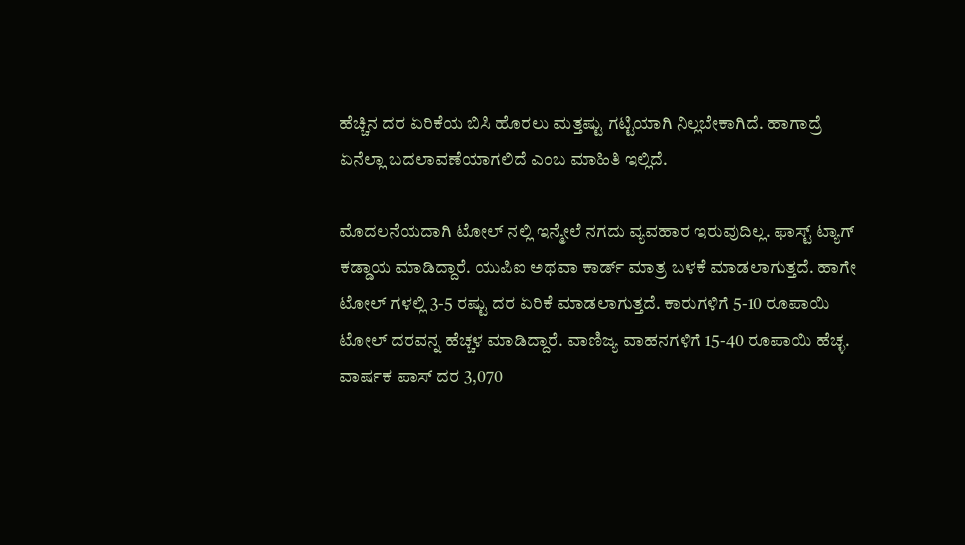ಹೆಚ್ಚಿನ ದರ ಏರಿಕೆಯ ಬಿಸಿ ಹೊರಲು ಮತ್ತಷ್ಟು ಗಟ್ಟಿಯಾಗಿ ನಿಲ್ಲಬೇಕಾಗಿದೆ. ಹಾಗಾದ್ರೆ ಏನೆಲ್ಲಾ ಬದಲಾವಣೆಯಾಗಲಿದೆ ಎಂಬ ಮಾಹಿತಿ ಇಲ್ಲಿದೆ.

ಮೊದಲನೆಯದಾಗಿ ಟೋಲ್ ನಲ್ಲಿ ಇನ್ಮೇಲೆ ನಗದು ವ್ಯವಹಾರ ಇರುವುದಿಲ್ಲ. ಫಾಸ್ಟ್ ಟ್ಯಾಗ್ ಕಡ್ಡಾಯ ಮಾಡಿದ್ದಾರೆ. ಯುಪಿಐ ಅಥವಾ ಕಾರ್ಡ್ ಮಾತ್ರ ಬಳಕೆ ಮಾಡಲಾಗುತ್ತದೆ. ಹಾಗೇ ಟೋಲ್ ಗಳಲ್ಲಿ 3-5 ರಷ್ಟು ದರ ಏರಿಕೆ ಮಾಡಲಾಗುತ್ತದೆ. ಕಾರುಗಳಿಗೆ 5-10 ರೂಪಾಯಿ ಟೋಲ್ ದರವನ್ನ ಹೆಚ್ಚಳ ಮಾಡಿದ್ದಾರೆ. ವಾಣಿಜ್ಯ ವಾಹನಗಳಿಗೆ 15-40 ರೂಪಾಯಿ ಹೆಚ್ಳ. ವಾರ್ಷಕ ಪಾಸ್ ದರ 3,070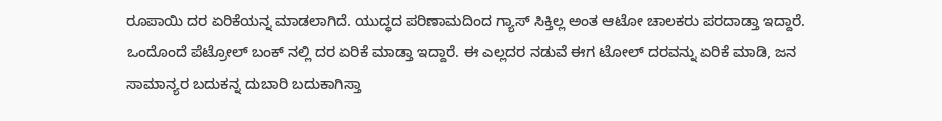ರೂಪಾಯಿ ದರ ಏರಿಕೆಯನ್ನ ಮಾಡಲಾಗಿದೆ. ಯುದ್ಧದ ಪರಿಣಾಮದಿಂದ ಗ್ಯಾಸ್ ಸಿಕ್ತಿಲ್ಲ ಅಂತ ಆಟೋ ಚಾಲಕರು ಪರದಾಡ್ತಾ ಇದ್ದಾರೆ. ಒಂದೊಂದೆ ಪೆಟ್ರೋಲ್ ಬಂಕ್ ನಲ್ಲಿ ದರ ಏರಿಕೆ ಮಾಡ್ತಾ ಇದ್ದಾರೆ. ಈ ಎಲ್ಲದರ ನಡುವೆ ಈಗ ಟೋಲ್ ದರವನ್ನು ಏರಿಕೆ ಮಾಡಿ, ಜನ ಸಾಮಾನ್ಯರ ಬದುಕನ್ನ ದುಬಾರಿ ಬದುಕಾಗಿಸ್ತಾ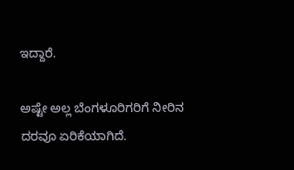ಇದ್ದಾರೆ.

ಅಷ್ಟೇ ಅಲ್ಲ ಬೆಂಗಳೂರಿಗರಿಗೆ ನೀರಿನ ದರವೂ ಏರಿಕೆಯಾಗಿದೆ.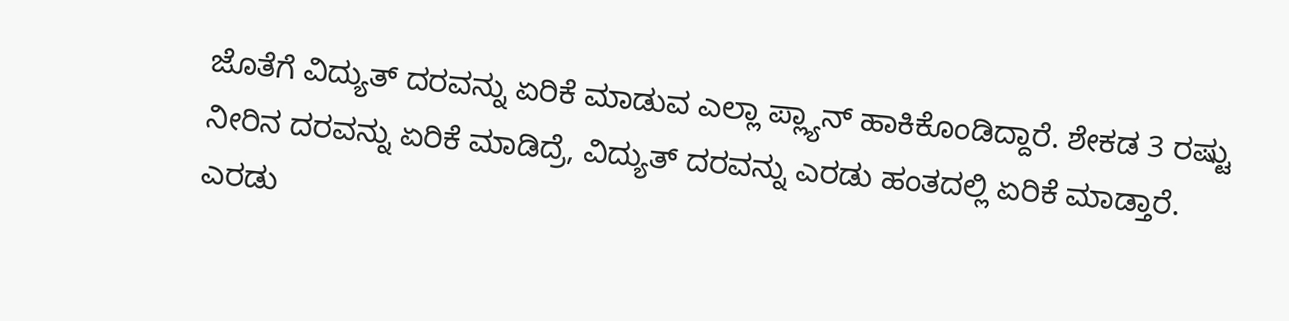ಜೊತೆಗೆ ವಿದ್ಯುತ್ ದರವನ್ನು ಏರಿಕೆ ಮಾಡುವ ಎಲ್ಲಾ ಪ್ಲ್ಯಾನ್ ಹಾಕಿಕೊಂಡಿದ್ದಾರೆ. ಶೇಕಡ 3 ರಷ್ಟು ನೀರಿನ ದರವನ್ನು ಏರಿಕೆ ಮಾಡಿದ್ರೆ, ವಿದ್ಯುತ್ ದರವನ್ನು ಎರಡು ಹಂತದಲ್ಲಿ ಏರಿಕೆ ಮಾಡ್ತಾರೆ. ಎರಡು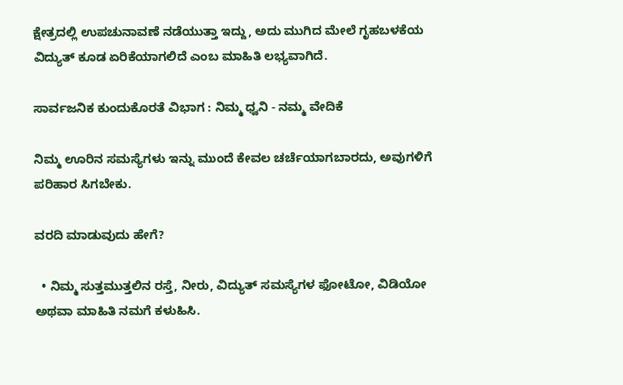ಕ್ಷೇತ್ರದಲ್ಲಿ ಉಪಚುನಾವಣೆ ನಡೆಯುತ್ತಾ ಇದ್ದು, ಅದು ಮುಗಿದ ಮೇಲೆ ಗೃಹಬಳಕೆಯ ವಿದ್ಯುತ್ ಕೂಡ ಏರಿಕೆಯಾಗಲಿದೆ ಎಂಬ ಮಾಹಿತಿ ಲಭ್ಯವಾಗಿದೆ.

ಸಾರ್ವಜನಿಕ ಕುಂದುಕೊರತೆ ವಿಭಾಗ : ನಿಮ್ಮ ಧ್ವನಿ - ನಮ್ಮ ವೇದಿಕೆ

ನಿಮ್ಮ ಊರಿನ ಸಮಸ್ಯೆಗಳು ಇನ್ನು ಮುಂದೆ ಕೇವಲ ಚರ್ಚೆಯಾಗಬಾರದು, ಅವುಗಳಿಗೆ ಪರಿಹಾರ ಸಿಗಬೇಕು.

ವರದಿ ಮಾಡುವುದು ಹೇಗೆ?

  • ನಿಮ್ಮ ಸುತ್ತಮುತ್ತಲಿನ ರಸ್ತೆ, ನೀರು, ವಿದ್ಯುತ್ ಸಮಸ್ಯೆಗಳ ಫೋಟೋ, ವಿಡಿಯೋ ಅಥವಾ ಮಾಹಿತಿ ನಮಗೆ ಕಳುಹಿಸಿ.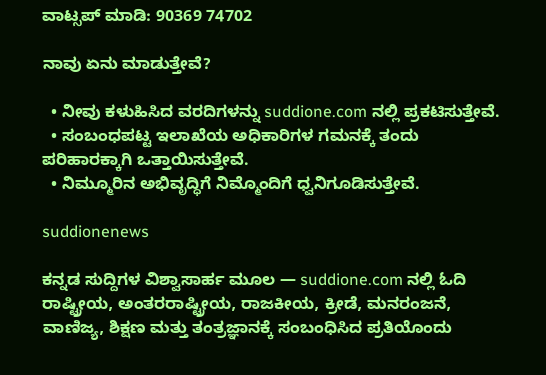ವಾಟ್ಸಪ್ ಮಾಡಿ: 90369 74702

ನಾವು ಏನು ಮಾಡುತ್ತೇವೆ?

  • ನೀವು ಕಳುಹಿಸಿದ ವರದಿಗಳನ್ನು suddione.com ನಲ್ಲಿ ಪ್ರಕಟಿಸುತ್ತೇವೆ.
  • ಸಂಬಂಧಪಟ್ಟ ಇಲಾಖೆಯ ಅಧಿಕಾರಿಗಳ ಗಮನಕ್ಕೆ ತಂದು ಪರಿಹಾರಕ್ಕಾಗಿ ಒತ್ತಾಯಿಸುತ್ತೇವೆ.
  • ನಿಮ್ಮೂರಿನ ಅಭಿವೃದ್ಧಿಗೆ ನಿಮ್ಮೊಂದಿಗೆ ಧ್ವನಿಗೂಡಿಸುತ್ತೇವೆ.

suddionenews

ಕನ್ನಡ ಸುದ್ದಿಗಳ ವಿಶ್ವಾಸಾರ್ಹ ಮೂಲ — suddione.com ನಲ್ಲಿ ಓದಿ ರಾಷ್ಟ್ರೀಯ, ಅಂತರರಾಷ್ಟ್ರೀಯ, ರಾಜಕೀಯ, ಕ್ರೀಡೆ, ಮನರಂಜನೆ, ವಾಣಿಜ್ಯ, ಶಿಕ್ಷಣ ಮತ್ತು ತಂತ್ರಜ್ಞಾನಕ್ಕೆ ಸಂಬಂಧಿಸಿದ ಪ್ರತಿಯೊಂದು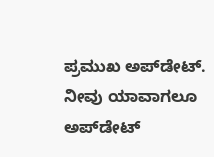ಪ್ರಮುಖ ಅಪ್‌ಡೇಟ್. ನೀವು ಯಾವಾಗಲೂ ಅಪ್‌ಡೇಟ್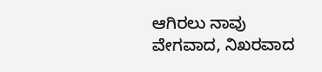ಆಗಿರಲು ನಾವು ವೇಗವಾದ, ನಿಖರವಾದ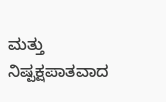ಮತ್ತು ನಿಷ್ಪಕ್ಷಪಾತವಾದ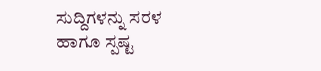ಸುದ್ದಿಗಳನ್ನು ಸರಳ ಹಾಗೂ ಸ್ಪಷ್ಟ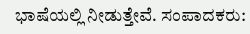ಭಾಷೆಯಲ್ಲಿ ನೀಡುತ್ತೇವೆ. ಸಂಪಾದಕರು: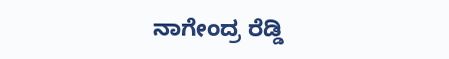ನಾಗೇಂದ್ರ ರೆಡ್ಡಿ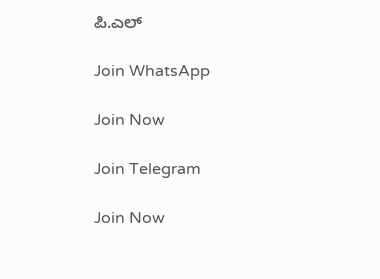ಪಿ.ಎಲ್

Join WhatsApp

Join Now

Join Telegram

Join Now